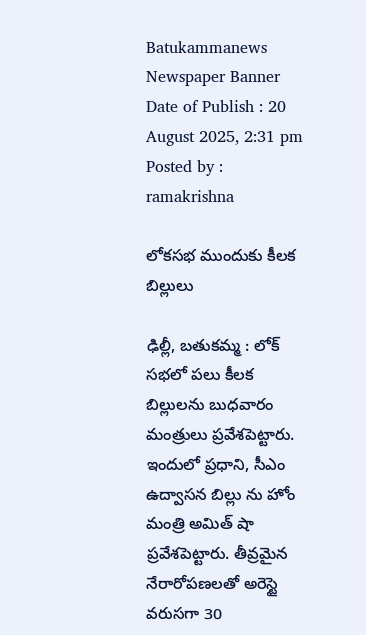Batukammanews
Newspaper Banner
Date of Publish : 20 August 2025, 2:31 pm Posted by : ramakrishna

లోకసభ ముందుకు కీలక బిల్లులు

ఢిల్లీ, బతుకమ్మ : లోక్ సభలో పలు కీలక బిల్లులను బుధవారం మంత్రులు ప్రవేశపెట్టారు. ఇందులో ప్రధాని, సీఎం ఉద్వాసన బిల్లు ను హోం మంత్రి అమిత్ షా ప్రవేశపెట్టారు. తీవ్రమైన నేరారోపణలతో అరెస్టై వరుసగా 30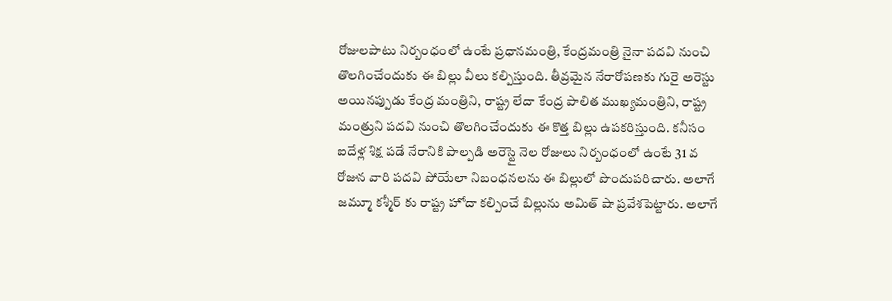రోజులపాటు నిర్బంధంలో ఉంటే ప్రధానమంత్రి, కేంద్రమంత్రి నైనా పదవి నుంచి తొలగించేందుకు ఈ బిల్లు వీలు కల్పిస్తుంది. తీవ్రమైన నేరారోపణకు గురై అరెస్టు అయినప్పుడు కేంద్ర మంత్రిని, రాష్ట్ర లేదా కేంద్ర పాలిత ముఖ్యమంత్రిని, రాష్ట్ర మంత్రుని పదవి నుంచి తొలగించేందుకు ఈ కొత్త బిల్లు ఉపకరిస్తుంది. కనీసం ఐదేళ్ల శిక్ష పడే నేరానికి పాల్పడి అరెస్టై నెల రోజులు నిర్బంధంలో ఉంటే 31 వ రోజున వారి పదవి పోయేలా నిబంధనలను ఈ బిల్లులో పొందుపరిచారు. అలాగే   జమ్మూ కశ్మీర్ కు రాష్ట్ర హోదా కల్పించే బిల్లును అమిత్ షా ప్రవేశపెట్టారు. అలాగే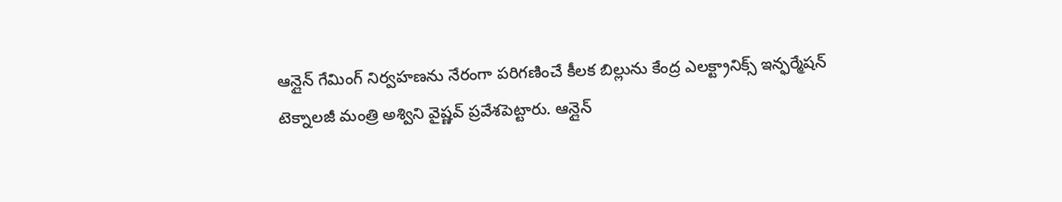ఆన్లైన్ గేమింగ్ నిర్వహణను నేరంగా పరిగణించే కీలక బిల్లును కేంద్ర ఎలక్ట్రానిక్స్ ఇన్ఫర్మేషన్ టెక్నాలజీ మంత్రి అశ్విని వైష్ణవ్ ప్రవేశపెట్టారు. ఆన్లైన్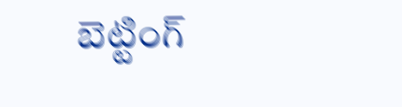బెట్టింగ్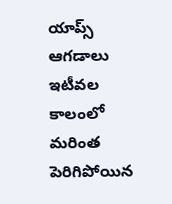యాప్స్ ఆగడాలు ఇటీవల కాలంలో మరింత పెరిగిపోయిన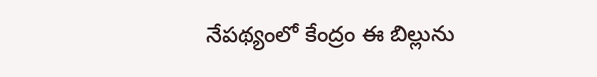నేపథ్యంలో కేంద్రం ఈ బిల్లును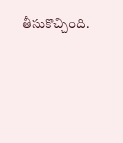తీసుకొచ్చింది.